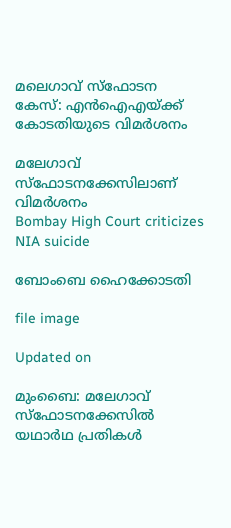മലെഗാവ് സ്ഫോടന കേസ്: എന്‍ഐഎയ്ക്ക് കോടതിയുടെ വിമർശനം

മലേഗാവ് സ്‌ഫോടനക്കേസിലാണ് വിമര്‍ശനം
Bombay High Court criticizes NIA suicide

ബോംബെ ഹൈക്കോടതി

file image

Updated on

മുംബൈ: മലേഗാവ് സ്‌ഫോടനക്കേസില്‍ യഥാര്‍ഥ പ്രതികള്‍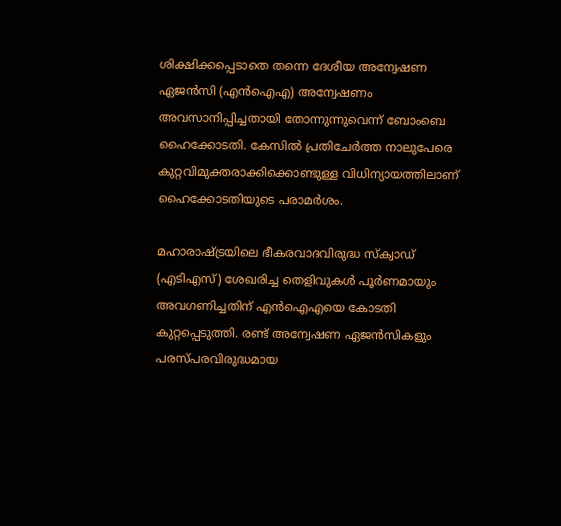ശിക്ഷിക്കപ്പെടാതെ തന്നെ ദേശീയ അന്വേഷണ ഏജന്‍സി (എന്‍ഐഎ) അന്വേഷണം അവസാനിപ്പിച്ചതായി തോന്നുന്നുവെന്ന് ബോംബെ ഹൈക്കോടതി. കേസില്‍ പ്രതിചേര്‍ത്ത നാലുപേരെ കുറ്റവിമുക്തരാക്കിക്കൊണ്ടുള്ള വിധിന്യായത്തിലാണ് ഹൈക്കോടതിയുടെ പരാമര്‍ശം.

മഹാരാഷ്ട്രയിലെ ഭീകരവാദവിരുദ്ധ സ്‌ക്വാഡ് (എടിഎസ്) ശേഖരിച്ച തെളിവുകള്‍ പൂര്‍ണമായും അവഗണിച്ചതിന് എന്‍ഐഎയെ കോടതി കുറ്റപ്പെടുത്തി. രണ്ട് അന്വേഷണ ഏജന്‍സികളും പരസ്പരവിരുദ്ധമായ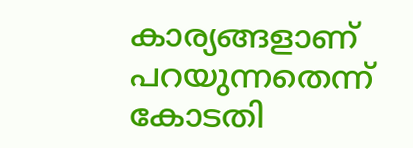കാര്യങ്ങളാണ് പറയുന്നതെന്ന് കോടതി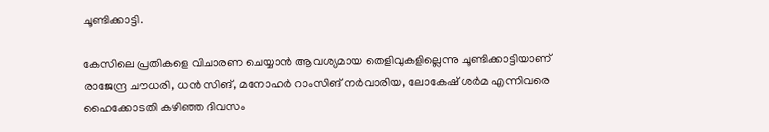ചൂണ്ടിക്കാട്ടി.

കേസിലെ പ്രതികളെ വിചാരണ ചെയ്യാൻ ആവശ്യമായ തെളിവുകളില്ലെന്നു ചൂണ്ടിക്കാട്ടിയാണ് രാജേന്ദ്ര ചൗധരി, ധന്‍ സിങ്, മനോഹര്‍ റാംസിങ് നര്‍വാരിയ, ലോകേഷ് ശര്‍മ എന്നിവരെ ഹൈക്കോടതി കഴിഞ്ഞ ദിവസം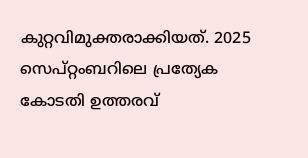കുറ്റവിമുക്തരാക്കിയത്. 2025 സെപ്റ്റംബറിലെ പ്രത്യേക കോടതി ഉത്തരവ്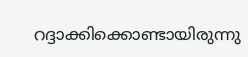റദ്ദാക്കിക്കൊണ്ടായിരുന്നു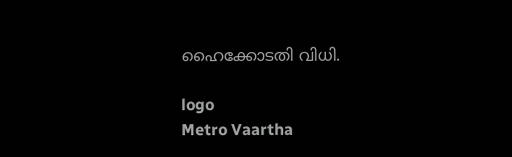ഹൈക്കോടതി വിധി.

logo
Metro Vaartha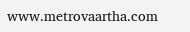www.metrovaartha.com